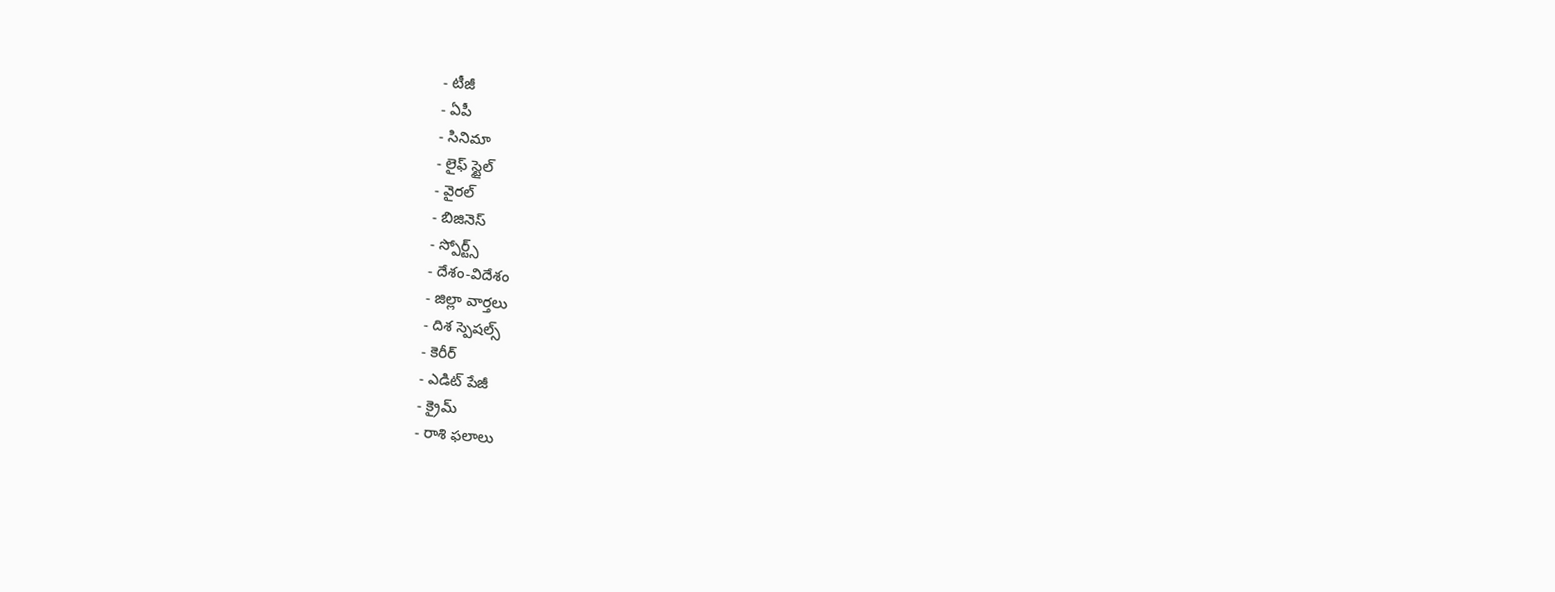- టీజీ
- ఏపీ
- సినిమా
- లైఫ్ స్టైల్
- వైరల్
- బిజినెస్
- స్పోర్ట్స్
- దేశం-విదేశం
- జిల్లా వార్తలు
- దిశ స్పెషల్స్
- కెరీర్
- ఎడిట్ పేజీ
- క్రైమ్
- రాశి ఫలాలు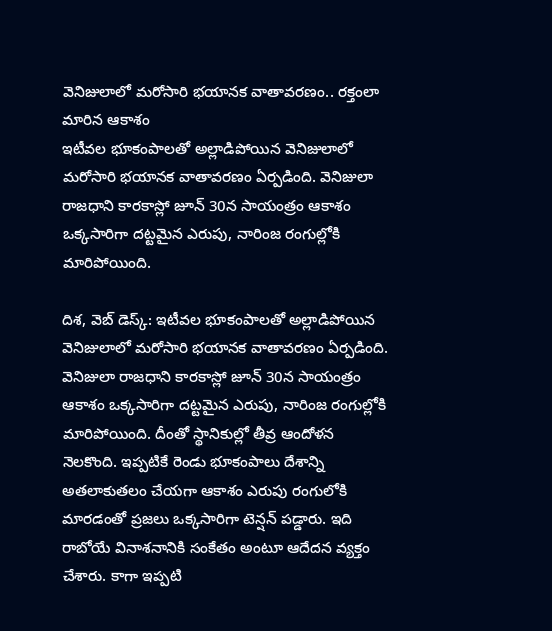వెనిజులాలో మరోసారి భయానక వాతావరణం.. రక్తంలా మారిన ఆకాశం
ఇటీవల భూకంపాలతో అల్లాడిపోయిన వెనిజులాలో మరోసారి భయానక వాతావరణం ఏర్పడింది. వెనిజులా రాజధాని కారకాస్లో జూన్ 30న సాయంత్రం ఆకాశం ఒక్కసారిగా దట్టమైన ఎరుపు, నారింజ రంగుల్లోకి మారిపోయింది.

దిశ, వెబ్ డెస్క్: ఇటీవల భూకంపాలతో అల్లాడిపోయిన వెనిజులాలో మరోసారి భయానక వాతావరణం ఏర్పడింది. వెనిజులా రాజధాని కారకాస్లో జూన్ 30న సాయంత్రం ఆకాశం ఒక్కసారిగా దట్టమైన ఎరుపు, నారింజ రంగుల్లోకి మారిపోయింది. దీంతో స్థానికుల్లో తీవ్ర ఆందోళన నెలకొంది. ఇప్పటికే రెండు భూకంపాలు దేశాన్ని అతలాకుతలం చేయగా ఆకాశం ఎరుపు రంగులోకి మారడంతో ప్రజలు ఒక్కసారిగా టెన్షన్ పడ్డారు. ఇది రాబోయే వినాశనానికి సంకేతం అంటూ ఆదేదన వ్యక్తం చేశారు. కాగా ఇప్పటి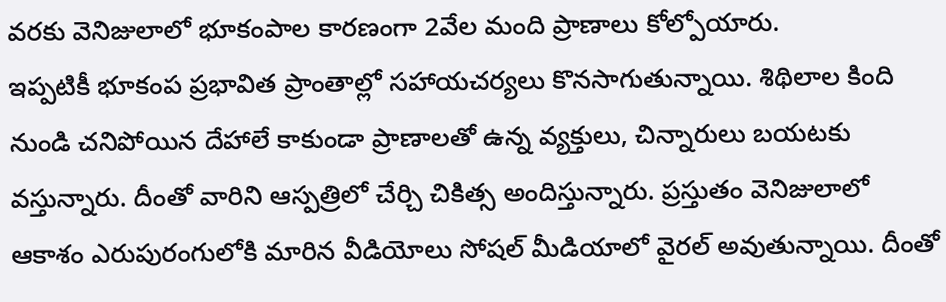వరకు వెనిజులాలో భూకంపాల కారణంగా 2వేల మంది ప్రాణాలు కోల్పోయారు.
ఇప్పటికీ భూకంప ప్రభావిత ప్రాంతాల్లో సహాయచర్యలు కొనసాగుతున్నాయి. శిథిలాల కింది నుండి చనిపోయిన దేహాలే కాకుండా ప్రాణాలతో ఉన్న వ్యక్తులు, చిన్నారులు బయటకు వస్తున్నారు. దీంతో వారిని ఆస్పత్రిలో చేర్చి చికిత్స అందిస్తున్నారు. ప్రస్తుతం వెనిజులాలో ఆకాశం ఎరుపురంగులోకి మారిన వీడియోలు సోషల్ మీడియాలో వైరల్ అవుతున్నాయి. దీంతో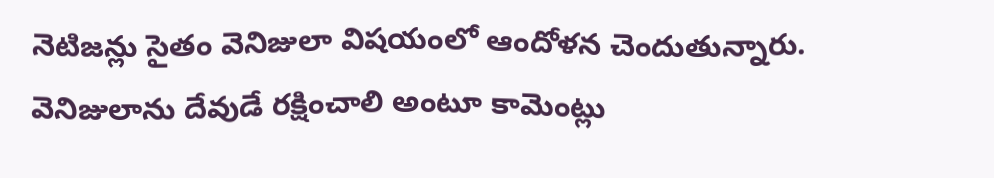నెటిజన్లు సైతం వెనిజులా విషయంలో ఆందోళన చెందుతున్నారు. వెనిజులాను దేవుడే రక్షించాలి అంటూ కామెంట్లు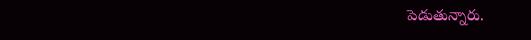పెడుతున్నారు.